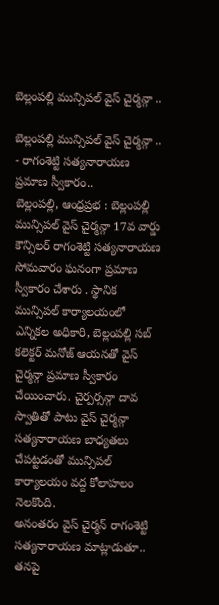బెల్లంపల్లి మున్సిపల్ వైస్ చైర్మన్గా ..

బెల్లంపల్లి మున్సిపల్ వైస్ చైర్మన్గా ..
- రాగంశెట్టి సత్యనారాయణ ప్రమాణ స్వీకారం..
బెల్లంపల్లి, ఆంధ్రప్రభ : బెల్లంపల్లి మున్సిపల్ వైస్ చైర్మన్గా 17వ వార్డు కౌన్సిలర్ రాగంశెట్టి సత్యనారాయణ సోమవారం ఘనంగా ప్రమాణ స్వీకారం చేశారు . స్థానిక మున్సిపల్ కార్యాలయంలో ఎన్నికల అధికారి, బెల్లంపల్లి సబ్ కలెక్టర్ మనోజ్ ఆయనతో వైస్ చైర్మన్గా ప్రమాణ స్వీకారం చేయించారు. చైర్పర్సన్గా దావ స్వాతితో పాటు వైస్ చైర్మన్గా సత్యనారాయణ బాధ్యతలు చేపట్టడంతో మున్సిపల్ కార్యాలయం వద్ద కోలాహలం నెలకొంది.
అనంతరం వైస్ చైర్మన్ రాగంశెట్టి సత్యనారాయణ మాట్లాడుతూ.. తనపై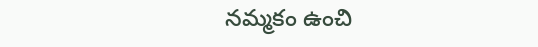నమ్మకం ఉంచి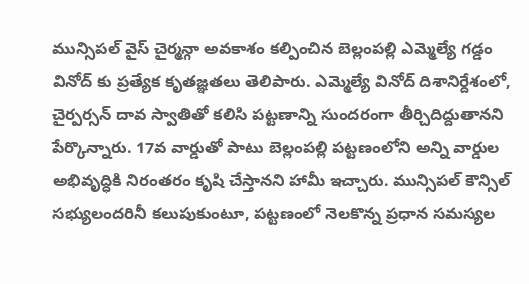మున్సిపల్ వైస్ చైర్మన్గా అవకాశం కల్పించిన బెల్లంపల్లి ఎమ్మెల్యే గడ్డం వినోద్ కు ప్రత్యేక కృతజ్ఞతలు తెలిపారు. ఎమ్మెల్యే వినోద్ దిశానిర్దేశంలో, చైర్పర్సన్ దావ స్వాతితో కలిసి పట్టణాన్ని సుందరంగా తీర్చిదిద్దుతానని పేర్కొన్నారు. 17వ వార్డుతో పాటు బెల్లంపల్లి పట్టణంలోని అన్ని వార్డుల అభివృద్ధికి నిరంతరం కృషి చేస్తానని హామీ ఇచ్చారు. మున్సిపల్ కౌన్సిల్ సభ్యులందరినీ కలుపుకుంటూ, పట్టణంలో నెలకొన్న ప్రధాన సమస్యల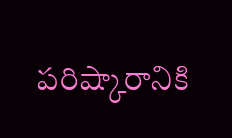పరిష్కారానికి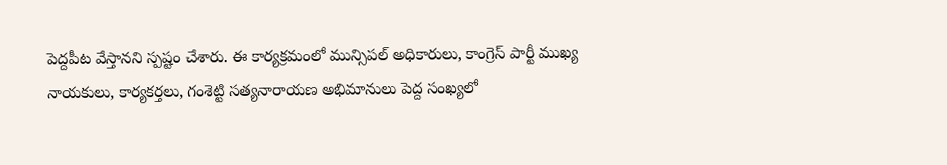పెద్దపీట వేస్తానని స్పష్టం చేశారు. ఈ కార్యక్రమంలో మున్సిపల్ అధికారులు, కాంగ్రెస్ పార్టీ ముఖ్య నాయకులు, కార్యకర్తలు, గంశెట్టి సత్యనారాయణ అభిమానులు పెద్ద సంఖ్యలో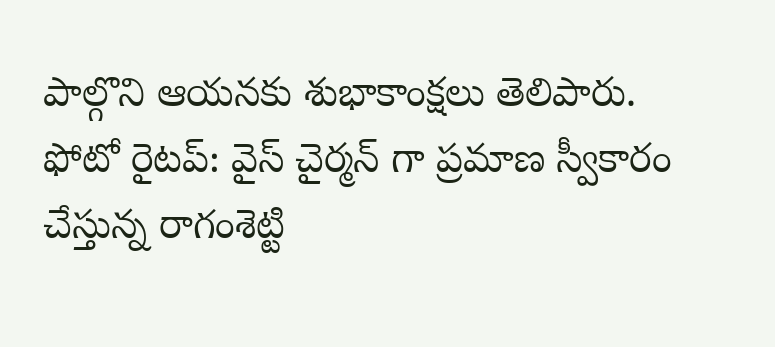పాల్గొని ఆయనకు శుభాకాంక్షలు తెలిపారు.
ఫోటో రైటప్: వైస్ చైర్మన్ గా ప్రమాణ స్వీకారం చేస్తున్న రాగంశెట్టి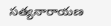సత్యనారాయణ